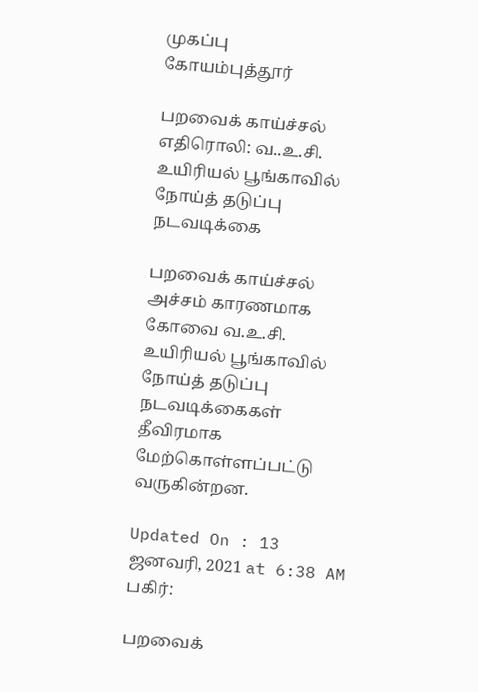முகப்பு
கோயம்புத்தூர்

பறவைக் காய்ச்சல் எதிரொலி: வ..உ.சி. உயிரியல் பூங்காவில் நோய்த் தடுப்பு நடவடிக்கை

பறவைக் காய்ச்சல் அச்சம் காரணமாக கோவை வ.உ.சி. உயிரியல் பூங்காவில் நோய்த் தடுப்பு நடவடிக்கைகள் தீவிரமாக மேற்கொள்ளப்பட்டு வருகின்றன.

Updated On : 13 ஜனவரி, 2021 at 6:38 AM
பகிர்:

பறவைக்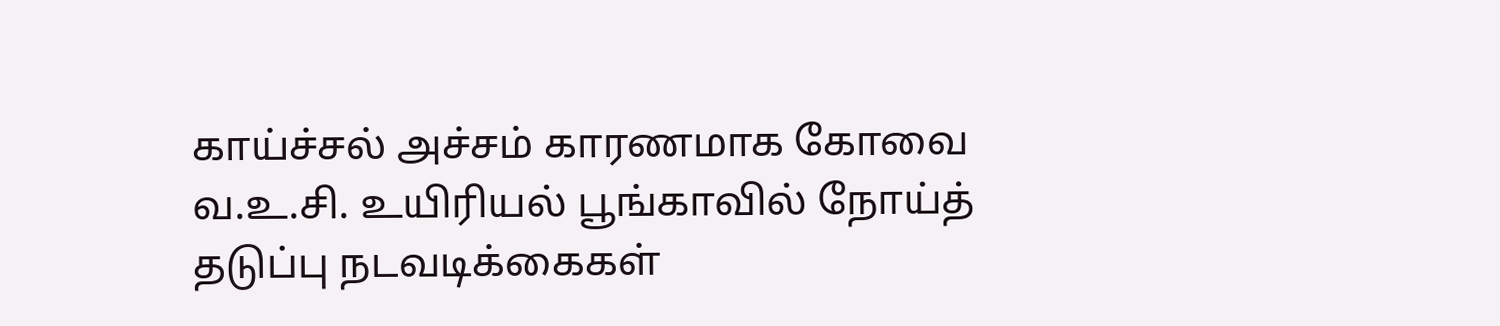காய்ச்சல் அச்சம் காரணமாக கோவை வ.உ.சி. உயிரியல் பூங்காவில் நோய்த் தடுப்பு நடவடிக்கைகள்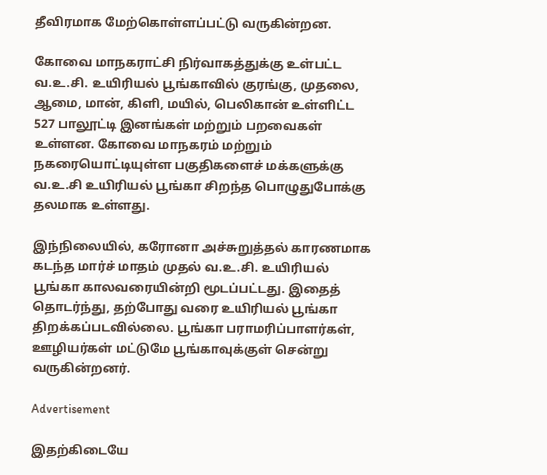தீவிரமாக மேற்கொள்ளப்பட்டு வருகின்றன.

கோவை மாநகராட்சி நிர்வாகத்துக்கு உள்பட்ட வ.உ.சி. உயிரியல் பூங்காவில் குரங்கு, முதலை, ஆமை, மான், கிளி, மயில், பெலிகான் உள்ளிட்ட 527 பாலூட்டி இனங்கள் மற்றும் பறவைகள் உள்ளன. கோவை மாநகரம் மற்றும் நகரையொட்டியுள்ள பகுதிகளைச் மக்களுக்கு வ.உ.சி உயிரியல் பூங்கா சிறந்த பொழுதுபோக்கு தலமாக உள்ளது.

இந்நிலையில், கரோனா அச்சுறுத்தல் காரணமாக கடந்த மார்ச் மாதம் முதல் வ.உ.சி. உயிரியல் பூங்கா காலவரையின்றி மூடப்பட்டது. இதைத் தொடர்ந்து, தற்போது வரை உயிரியல் பூங்கா திறக்கப்படவில்லை. பூங்கா பராமரிப்பாளர்கள், ஊழியர்கள் மட்டுமே பூங்காவுக்குள் சென்று வருகின்றனர்.

Advertisement

இதற்கிடையே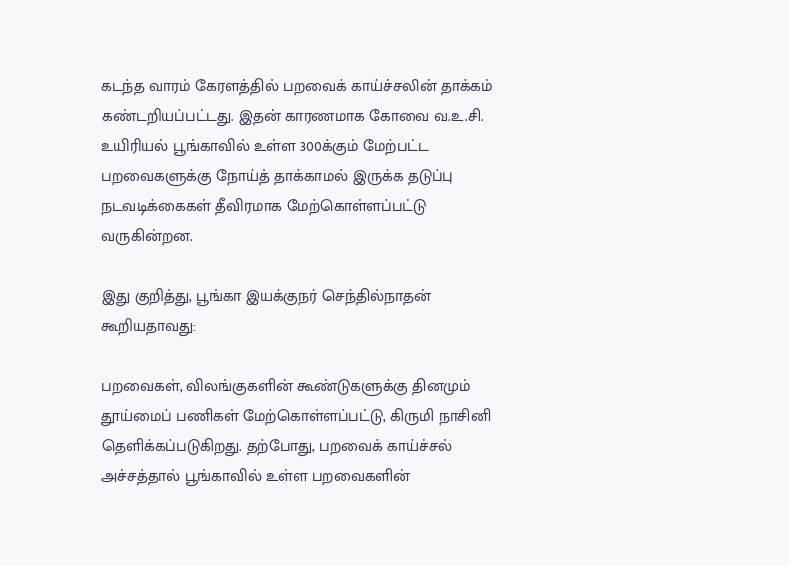கடந்த வாரம் கேரளத்தில் பறவைக் காய்ச்சலின் தாக்கம் கண்டறியப்பட்டது. இதன் காரணமாக கோவை வ.உ.சி. உயிரியல் பூங்காவில் உள்ள 300க்கும் மேற்பட்ட பறவைகளுக்கு நோய்த் தாக்காமல் இருக்க தடுப்பு நடவடிக்கைகள் தீவிரமாக மேற்கொள்ளப்பட்டு வருகின்றன.

இது குறித்து, பூங்கா இயக்குநர் செந்தில்நாதன் கூறியதாவது:

பறவைகள், விலங்குகளின் கூண்டுகளுக்கு தினமும் தூய்மைப் பணிகள் மேற்கொள்ளப்பட்டு, கிருமி நாசினி தெளிக்கப்படுகிறது. தற்போது, பறவைக் காய்ச்சல் அச்சத்தால் பூங்காவில் உள்ள பறவைகளின்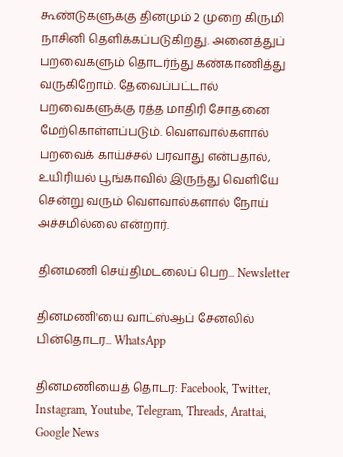கூண்டுகளுக்கு தினமும் 2 முறை கிருமி நாசினி தெளிக்கப்படுகிறது. அனைத்துப் பறவைகளும் தொடர்ந்து கண்காணித்து வருகிறோம். தேவைப்பட்டால் பறவைகளுக்கு ரத்த மாதிரி சோதனை மேற்கொள்ளப்படும். வெளவால்களால் பறவைக் காய்ச்சல் பரவாது என்பதால், உயிரியல் பூங்காவில் இருந்து வெளியே சென்று வரும் வெளவால்களால் நோய் அச்சமில்லை என்றார்.

தினமணி செய்திமடலைப் பெற... Newsletter

தினமணி'யை வாட்ஸ்ஆப் சேனலில் பின்தொடர... WhatsApp

தினமணியைத் தொடர: Facebook, Twitter, Instagram, Youtube, Telegram, Threads, Arattai, Google News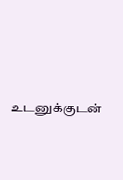உடனுக்குடன்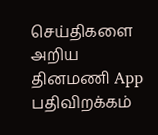செய்திகளை அறிய தினமணி App பதிவிறக்கம்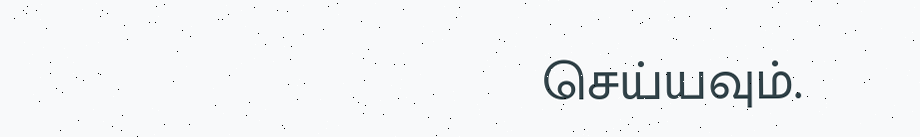செய்யவும்.